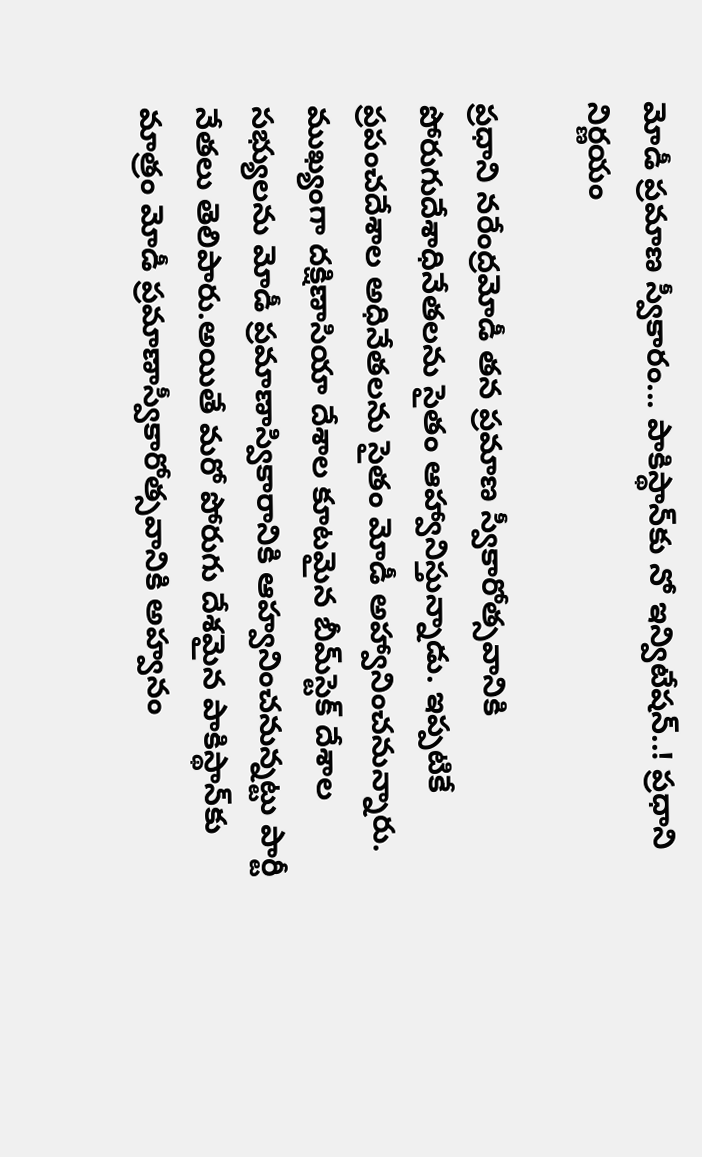మోడీ ప్రమాణ స్వీకారం... పాకిస్థాన్‌కు నో ఇన్విటేషన్..! ప్రధాని నిర్ణయం

ప్రధాని నరేంద్రమోడీ తన ప్రమాణ స్వీకారోత్సవానికి పోరుగుదేశాధినేతలను సైతం ఆహ్వానిస్తున్నాడు. ఇప్పటికే ప్రపంచదేశాల అధినేతలను సైతం మోడీ అహ్వానించనున్నారు. ముఖ్యంగా దక్షిణాసియా దేశాల కూటమైన బీమ్‌స్టెక్ దేశాల సభ్యులను మోడీ ప్రమాణాస్వికారానికి ఆహ్వనించనున్నట్టు పార్టీ నేతలు తెలిపారు.అయితే మరో పోరుగు దేశమైన పాకిస్థాన్‌కు మాత్రం మోడీ ప్రమాణాస్వీకారోత్సవానికి అహ్వనం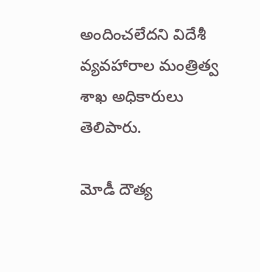అందించలేదని విదేశీ వ్యవహారాల మంత్రిత్వ శాఖ అధికారులు తెలిపారు.

మోడీ దౌత్య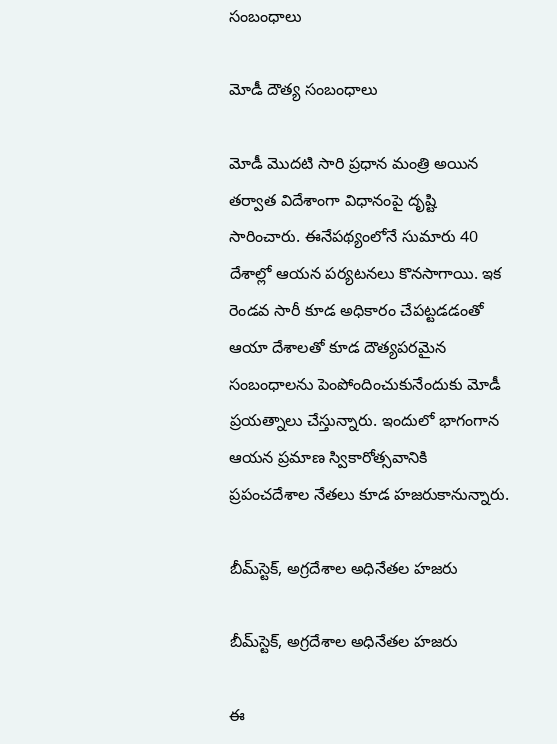సంబంధాలు

మోడీ దౌత్య సంబంధాలు

మోడీ మొదటి సారి ప్రధాన మంత్రి అయిన తర్వాత విదేశాంగా విధానంపై దృష్టి సారించారు. ఈనేపథ్యంలోనే సుమారు 40 దేశాల్లో ఆయన పర్యటనలు కొనసాగాయి. ఇక రెండవ సారీ కూడ అధికారం చేపట్టడడంతో ఆయా దేశాలతో కూడ దౌత్యపరమైన సంబంధాలను పెంపోందించుకునేందుకు మోడీ ప్రయత్నాలు చేస్తున్నారు. ఇందులో భాగంగాన ఆయన ప్రమాణ స్వికారోత్సవానికి ప్రపంచదేశాల నేతలు కూడ హజరుకానున్నారు.

బీమ్‌స్టెక్, అగ్రదేశాల అధినేతల హజరు

బీమ్‌స్టెక్, అగ్రదేశాల అధినేతల హజరు

ఈ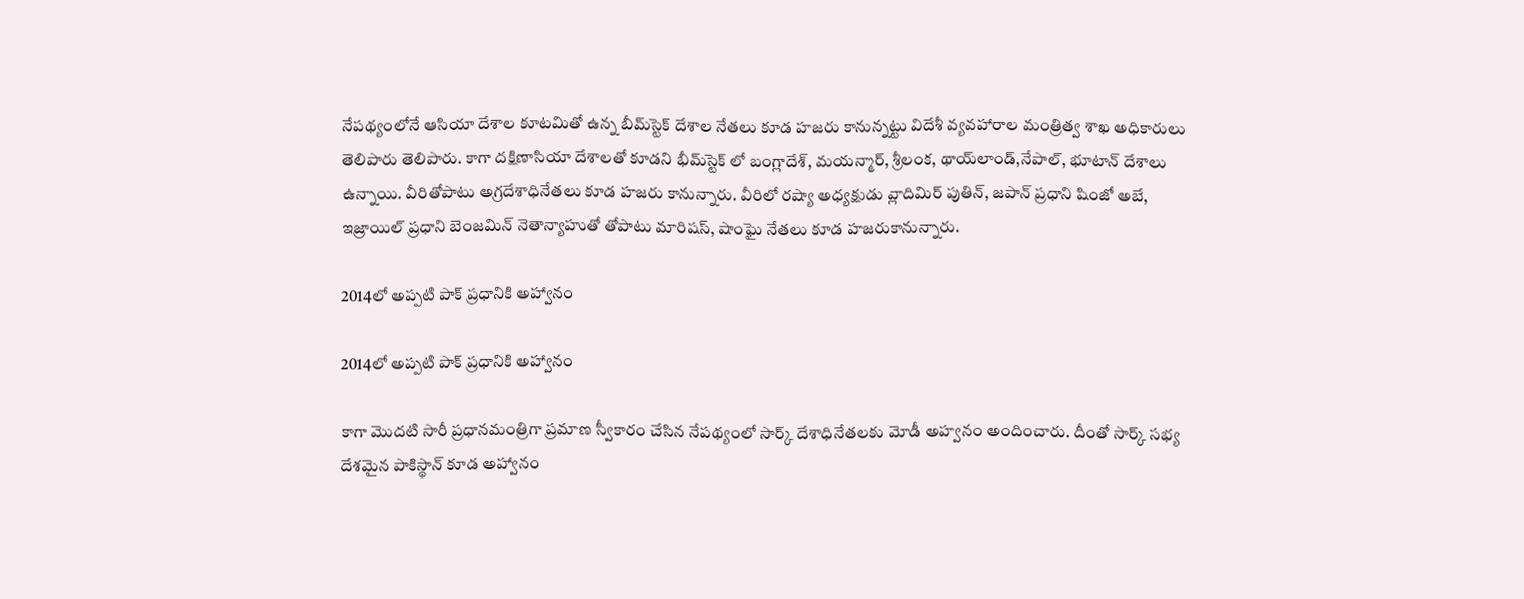నేపథ్యంలోనే ఆసియా దేశాల కూటమితో ఉన్న బీమ్‌స్టెక్ దేశాల నేతలు కూడ హజరు కానున్నట్టు విదేశీ వ్యవహారాల మంత్రిత్వ శాఖ అధికారులు తెలిపారు తెలిపారు. కాగా దక్షిణాసియా దేశాలతో కూడని భీమ్‌స్టెక్ లో బంగ్లాదేశ్, మయన్మార్, శ్రీలంక, థాయ్‌లాండ్,నేపాల్, భూటాన్ దేశాలు ఉన్నాయి. వీరితోపాటు అగ్రదేశాధినేతలు కూడ హజరు కానున్నారు. వీరిలో రష్యా అధ్యక్షుడు వ్లాదిమిర్ పుతిన్, జపాన్ ప్రధాని షింజో అబే, ఇజ్రాయిల్ ప్రధాని బెంజమిన్ నెతాన్యాహుతో తోపాటు మారిషస్, షాంఘై నేతలు కూడ హజరుకానున్నారు.

2014లో అప్పటి పాక్ ప్రధానికి అహ్వానం

2014లో అప్పటి పాక్ ప్రధానికి అహ్వానం

కాగా మొదటి సారీ ప్రధానమంత్రిగా ప్రమాణ స్వీకారం చేసిన నేపథ్యంలో సార్క్ దేశాధినేతలకు మోడీ అహ్వనం అందించారు. దీంతో సార్క్ సభ్య దేశమైన పాకిస్థాన్ కూడ అహ్వానం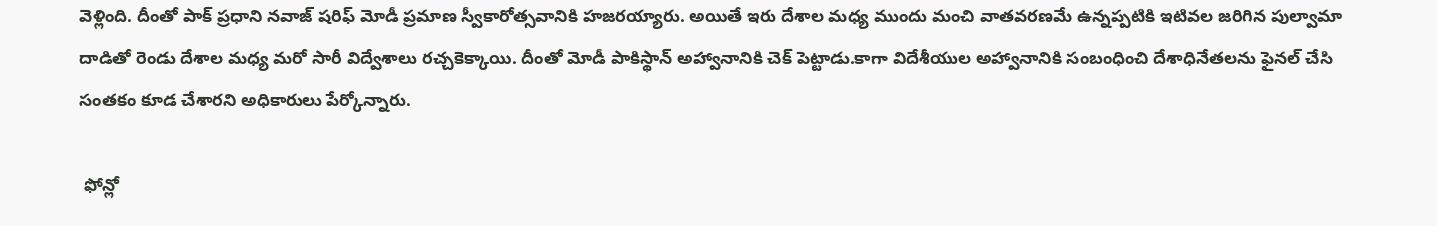వెళ్లింది. దీంతో పాక్ ప్రధాని నవాజ్ షరిఫ్ మోడీ ప్రమాణ స్వీకారోత్సవానికి హజరయ్యారు. అయితే ఇరు దేశాల మధ్య ముందు మంచి వాతవరణమే ఉన్నప్పటికి ఇటివల జరిగిన పుల్వామా దాడితో రెండు దేశాల మధ్య మరో సారీ విద్వేశాలు రచ్చకెక్కాయి. దీంతో మోడీ పాకిస్థాన్ అహ్వానానికి చెక్ పెట్టాడు.కాగా విదేశీయుల అహ్వానానికి సంబంధించి దేశాధినేతలను ఫైనల్ చేసి సంతకం కూడ చేశారని అధికారులు పేర్కోన్నారు.

 ఫోన్లో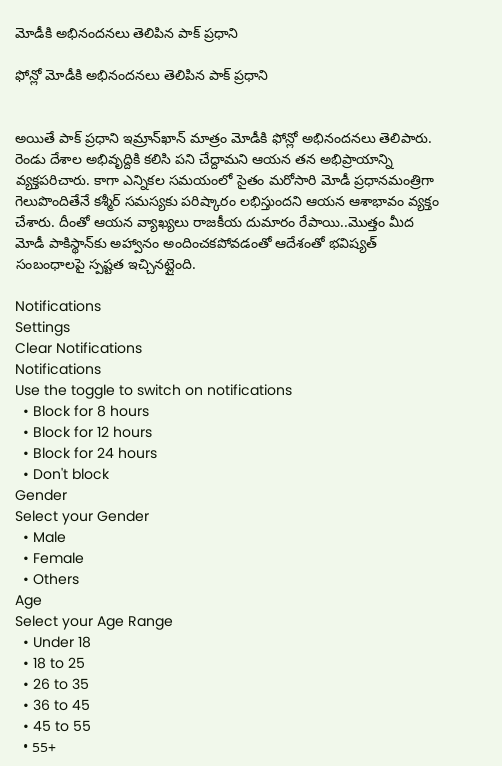మోడీకి అభినందనలు తెలిపిన పాక్ ప్రధాని

ఫోన్లో మోడీకి అభినందనలు తెలిపిన పాక్ ప్రధాని


అయితే పాక్ ప్రధాని ఇమ్రాన్‌ఖాన్ మాత్రం మోడీకి ఫోన్లో అభినందనలు తెలిపారు. రెండు దేశాల అభివృద్దికి కలిసి పని చేద్దామని ఆయన తన అభిప్రాయాన్ని వ్యక్తపరిచారు. కాగా ఎన్నికల సమయంలో సైతం మరోసారి మోడీ ప్రధానమంత్రిగా గెలుపొందితేనే కశ్మీర్ సమస్యకు పరిష్కారం లభిస్తుందని ఆయన ఆశాభావం వ్యక్తం చేశారు. దీంతో ఆయన వ్యాఖ్యలు రాజకీయ దుమారం రేపాయి..మొత్తం మీద మోడీ పాకిస్థాన్‌కు అహ్వానం అందించకపోవడంతో ఆదేశంతో భవిష్యత్ సంబంధాలపై స్పష్టత ఇచ్చినట్లైంది.

Notifications
Settings
Clear Notifications
Notifications
Use the toggle to switch on notifications
  • Block for 8 hours
  • Block for 12 hours
  • Block for 24 hours
  • Don't block
Gender
Select your Gender
  • Male
  • Female
  • Others
Age
Select your Age Range
  • Under 18
  • 18 to 25
  • 26 to 35
  • 36 to 45
  • 45 to 55
  • 55+